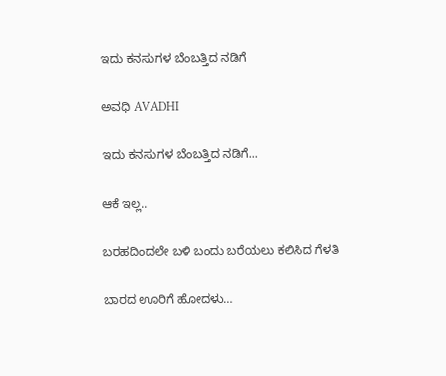ಇದು ಕನಸುಗಳ ಬೆಂಬತ್ತಿದ ನಡಿಗೆ‍

ಅವಧಿ AVADHI

ಇದು ಕನಸುಗಳ ಬೆಂಬತ್ತಿದ ನಡಿಗೆ...

ಆಕೆ ಇಲ್ಲ..

ಬರಹದಿಂದಲೇ ಬಳಿ ಬಂದು ಬರೆಯಲು ಕಲಿಸಿದ ಗೆಳತಿ

ಬಾರದ ಊರಿಗೆ ಹೋದಳು…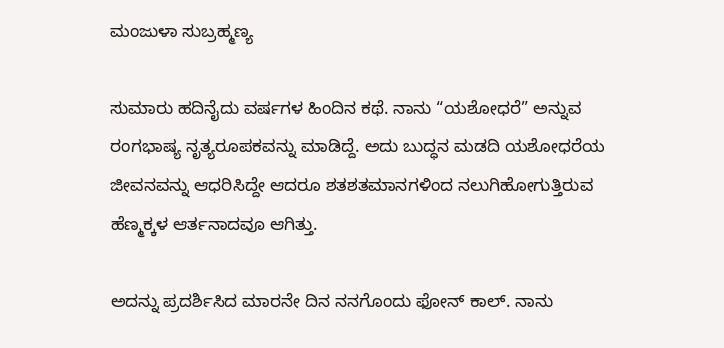ಮಂಜುಳಾ ಸುಬ್ರಹ್ಮಣ್ಯ

ಸುಮಾರು ಹದಿನೈದು ವರ್ಷಗಳ ಹಿಂದಿನ ಕಥೆ. ನಾನು “ಯಶೋಧರೆ” ಅನ್ನುವ ರಂಗಭಾಷ್ಯ ನೃತ್ಯರೂಪಕವನ್ನು ಮಾಡಿದ್ದೆ. ಅದು ಬುದ್ಧನ ಮಡದಿ ಯಶೋಧರೆಯ ಜೀವನವನ್ನು ಆಧರಿಸಿದ್ದೇ ಆದರೂ ಶತಶತಮಾನಗಳಿಂದ ನಲುಗಿಹೋಗುತ್ತಿರುವ ಹೆಣ್ಮಕ್ಕಳ ಆರ್ತನಾದವೂ ಆಗಿತ್ತು.

ಅದನ್ನು ಪ್ರದರ್ಶಿಸಿದ ಮಾರನೇ ದಿನ ನನಗೊಂದು‌ ಫೋನ್ ಕಾಲ್‌. ನಾನು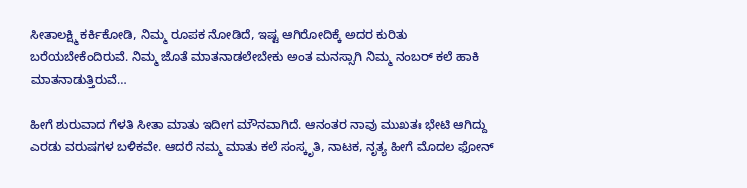ಸೀತಾಲಕ್ಷ್ಮಿ ಕರ್ಕಿಕೋಡಿ, ನಿಮ್ಮ ರೂಪಕ ನೋಡಿದೆ, ಇಷ್ಟ ಆಗಿರೋದಿಕ್ಕೆ ಅದರ ಕುರಿತು ಬರೆಯಬೇಕೆಂದಿರುವೆ. ನಿಮ್ಮ ಜೊತೆ ಮಾತನಾಡಲೇಬೇಕು ಅಂತ ಮನಸ್ಸಾಗಿ ನಿಮ್ಮ ನಂಬರ್ ಕಲೆ ಹಾಕಿ ಮಾತನಾಡುತ್ತಿರುವೆ…

ಹೀಗೆ ಶುರುವಾದ ಗೆಳತಿ ಸೀತಾ ಮಾತು ಇದೀಗ ಮೌನವಾಗಿದೆ. ಆನಂತರ ನಾವು ಮುಖತಃ ಭೇಟಿ ಆಗಿದ್ದು ಎರಡು ವರುಷಗಳ ಬಳಿಕವೇ. ಆದರೆ ನಮ್ಮ ಮಾತು ಕಲೆ ಸಂಸ್ಕೃತಿ, ನಾಟಕ, ನೃತ್ಯ ಹೀಗೆ ಮೊದಲ ಫೋನ್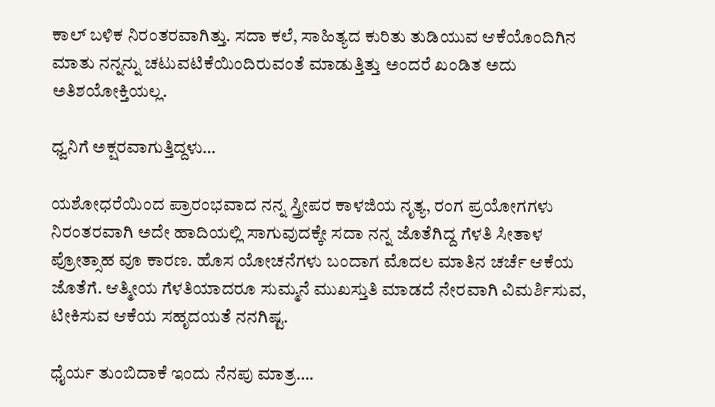ಕಾಲ್ ಬಳಿಕ ನಿರಂತರವಾಗಿತ್ತು. ಸದಾ ಕಲೆ, ಸಾಹಿತ್ಯದ ಕುರಿತು ತುಡಿಯುವ ಆಕೆಯೊಂದಿಗಿನ ಮಾತು ನನ್ನನ್ನು ಚಟುವಟಿಕೆಯಿಂದಿರುವಂತೆ ಮಾಡುತ್ತಿತ್ತು ಅಂದರೆ ಖಂಡಿತ ಅದು ಅತಿಶಯೋಕ್ತಿಯಲ್ಲ.

ಧ್ವನಿಗೆ ಅಕ್ಷರವಾಗುತ್ತಿದ್ದಳು…

ಯಶೋಧರೆಯಿಂದ ಪ್ರಾರಂಭವಾದ ನನ್ನ ಸ್ತ್ರೀಪರ ಕಾಳಜಿಯ ನೃತ್ಯ, ರಂಗ ಪ್ರಯೋಗಗಳು ನಿರಂತರವಾಗಿ ಅದೇ ಹಾದಿಯಲ್ಲಿ ಸಾಗುವುದಕ್ಕೇ ಸದಾ ನನ್ನ ಜೊತೆಗಿದ್ದ ಗೆಳತಿ ಸೀತಾಳ ಪ್ರೋತ್ಸಾಹ ವೂ ಕಾರಣ. ಹೊಸ ಯೋಚನೆಗಳು ಬಂದಾಗ ಮೊದಲ ಮಾತಿನ ಚರ್ಚೆ ಆಕೆಯ ಜೊತೆಗೆ. ಆತ್ಮೀಯ ಗೆಳತಿಯಾದರೂ ಸುಮ್ಮನೆ ಮುಖಸ್ತುತಿ ಮಾಡದೆ ನೇರವಾಗಿ ವಿಮರ್ಶಿಸುವ, ಟೀಕಿಸುವ ಆಕೆಯ ಸಹೃದಯತೆ ನನಗಿಷ್ಟ.

ಧೈರ್ಯ ತುಂಬಿದಾಕೆ ಇಂದು ನೆನಪು ಮಾತ್ರ….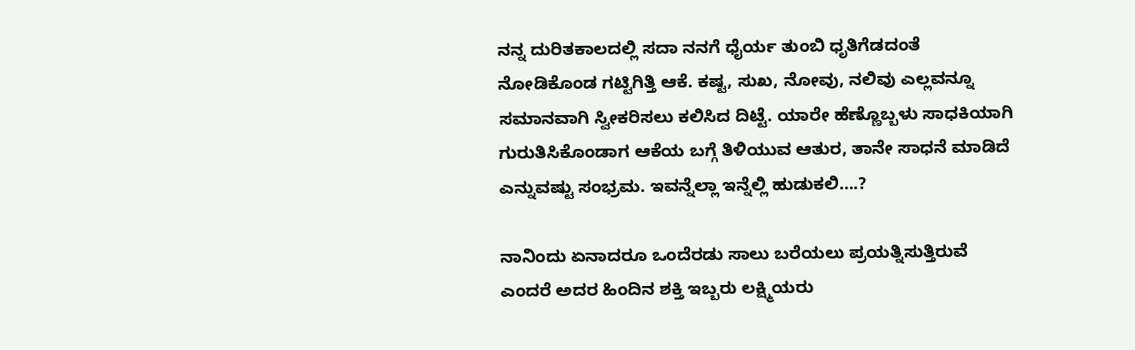ನನ್ನ ದುರಿತಕಾಲದಲ್ಲಿ ಸದಾ ನನಗೆ ಧೈರ್ಯ ತುಂಬಿ ಧೃತಿಗೆಡದಂತೆ ನೋಡಿಕೊಂಡ ಗಟ್ಟಿಗಿತ್ತಿ ಆಕೆ. ಕಷ್ಟ, ಸುಖ, ನೋವು, ನಲಿವು ಎಲ್ಲವನ್ನೂ ಸಮಾನವಾಗಿ ಸ್ವೀಕರಿಸಲು ಕಲಿಸಿದ ದಿಟ್ಟೆ. ಯಾರೇ ಹೆಣ್ಣೊಬ್ಬಳು ಸಾಧಕಿಯಾಗಿ ಗುರುತಿಸಿಕೊಂಡಾಗ ಆಕೆಯ ಬಗ್ಗೆ ತಿಳಿಯುವ ಆತುರ, ತಾನೇ ಸಾಧನೆ ಮಾಡಿದೆ ಎನ್ನುವಷ್ಟು ಸಂಭ್ರಮ. ಇವನ್ನೆಲ್ಲಾ ಇನ್ನೆಲ್ಲಿ ಹುಡುಕಲಿ….?

ನಾನಿಂದು ಏನಾದರೂ ಒಂದೆರಡು ಸಾಲು ಬರೆಯಲು ಪ್ರಯತ್ನಿಸುತ್ತಿರುವೆ ಎಂದರೆ ಅದರ ಹಿಂದಿನ ಶಕ್ತಿ ಇಬ್ಬರು ಲಕ್ಷ್ಮಿಯರು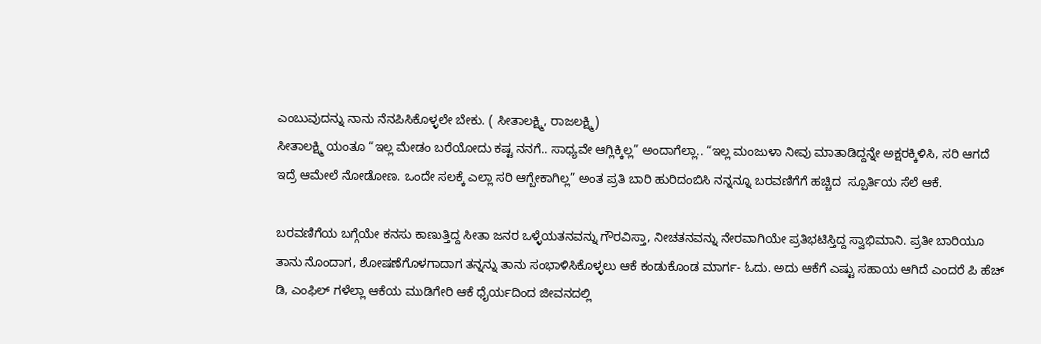ಎಂಬುವುದನ್ನು ನಾನು ನೆನಪಿಸಿಕೊಳ್ಳಲೇ ಬೇಕು. ( ಸೀತಾಲಕ್ಷ್ಮಿ, ರಾಜಲಕ್ಷ್ಮಿ)
ಸೀತಾಲಕ್ಷ್ಮಿ ಯಂತೂ “ಇಲ್ಲ ಮೇಡಂ ಬರೆಯೋದು ಕಷ್ಟ ನನಗೆ.. ಸಾಧ್ಯವೇ ಆಗ್ಲಿಕ್ಕಿಲ್ಲ” ಅಂದಾಗೆಲ್ಲಾ.. “ಇಲ್ಲ ಮಂಜುಳಾ ನೀವು ಮಾತಾಡಿದ್ದನ್ನೇ ಅಕ್ಷರಕ್ಕಿಳಿಸಿ, ಸರಿ ಆಗದೆ ಇದ್ರೆ ಆಮೇಲೆ ನೋಡೋಣ. ಒಂದೇ ಸಲಕ್ಕೆ ಎಲ್ಲಾ ‌ಸರಿ ಆಗ್ಬೇಕಾಗಿಲ್ಲ” ಅಂತ ಪ್ರತಿ ಬಾರಿ ಹುರಿದಂಬಿಸಿ ನನ್ನನ್ನೂ ಬರವಣಿಗೆಗೆ ಹಚ್ಚಿದ ‌ ಸ್ಪೂರ್ತಿಯ ಸೆಲೆ ಆಕೆ.

ಬರವಣಿಗೆಯ ಬಗ್ಗೆಯೇ ಕನಸು ಕಾಣುತ್ತಿದ್ದ ಸೀತಾ ಜನರ ಒಳ್ಳೆಯತನವನ್ನು ಗೌರವಿಸ್ತಾ, ನೀಚತನವನ್ನು ನೇರವಾಗಿಯೇ ಪ್ರತಿಭಟಿಸ್ತಿದ್ದ ಸ್ವಾಭಿಮಾನಿ. ಪ್ರತೀ ಬಾರಿಯೂ ತಾನು ನೊಂದಾಗ, ಶೋಷಣೆಗೊಳಗಾದಾಗ ತನ್ನನ್ನು ತಾನು ಸಂಭಾಳಿಸಿಕೊಳ್ಳಲು ಆಕೆ ಕಂಡುಕೊಂಡ ಮಾರ್ಗ- ಓದು. ಅದು ಆಕೆಗೆ ಎಷ್ಟು ಸಹಾಯ ಆಗಿದೆ ಎಂದರೆ ಪಿ ಹೆಚ್ ಡಿ, ಎಂಫಿಲ್ ಗಳೆಲ್ಲಾ ಆಕೆಯ ಮುಡಿಗೇರಿ ಆಕೆ ಧೈರ್ಯದಿಂದ ಜೀವನದಲ್ಲಿ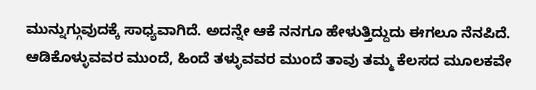ಮುನ್ನುಗ್ಗುವುದಕ್ಕೆ ಸಾಧ್ಯವಾಗಿದೆ. ಅದನ್ನೇ ಆಕೆ ನನಗೂ ಹೇಳುತ್ತಿದ್ದುದು ಈಗಲೂ ನೆನಪಿದೆ. ಆಡಿಕೊಳ್ಳುವವರ ಮುಂದೆ, ಹಿಂದೆ ತಳ್ಳುವವರ ಮುಂದೆ ತಾವು ತಮ್ಮ ಕೆಲಸದ ಮೂಲಕವೇ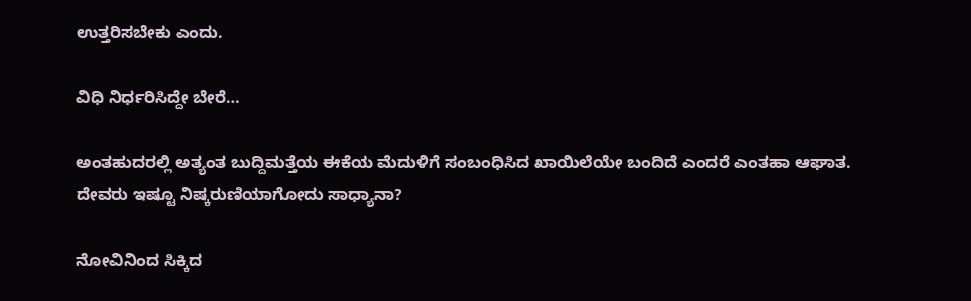ಉತ್ತರಿಸಬೇಕು ಎಂದು.

ವಿಧಿ ನಿರ್ಧರಿಸಿದ್ದೇ ಬೇರೆ…

ಅಂತಹುದರಲ್ಲಿ ಅತ್ಯಂತ ಬುದ್ದಿಮತ್ತೆಯ ಈಕೆಯ ಮೆದುಳಿಗೆ ಸಂಬಂಧಿಸಿದ ಖಾಯಿಲೆಯೇ ಬಂದಿದೆ ಎಂದರೆ ಎಂತಹಾ ಆಘಾತ. ದೇವರು ಇಷ್ಟೂ ನಿಷ್ಕರುಣಿಯಾಗೋದು ಸಾಧ್ಯಾನಾ?

ನೋವಿನಿಂದ ಸಿಕ್ಕಿದ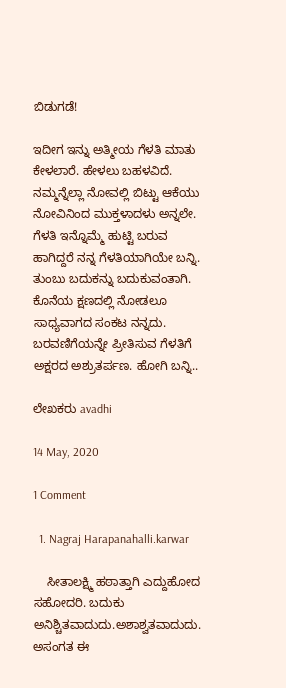ಬಿಡುಗಡೆ!

ಇದೀಗ ಇನ್ನು ಅತ್ಮೀಯ ಗೆಳತಿ ಮಾತು ಕೇಳಲಾರೆ. ಹೇಳಲು ಬಹಳವಿದೆ. ನಮ್ಮನ್ನೆಲ್ಲಾ ನೋವಲ್ಲಿ ಬಿಟ್ಟು ಆಕೆಯು ನೋವಿನಿಂದ ಮುಕ್ತಳಾದಳು ಅನ್ನಲೇ. ಗೆಳತಿ ಇನ್ನೊಮ್ಮೆ ಹುಟ್ಟಿ ಬರುವ ಹಾಗಿದ್ದರೆ ನನ್ನ ಗೆಳತಿಯಾಗಿಯೇ ಬನ್ನಿ. ತುಂಬು ಬದುಕನ್ನು ಬದುಕುವಂತಾಗಿ. ಕೊನೆಯ ಕ್ಷಣದಲ್ಲಿ ನೋಡಲೂ ಸಾಧ್ಯವಾಗದ ಸಂಕಟ ನನ್ನದು. ಬರವಣಿಗೆಯನ್ನೇ ಪ್ರೀತಿಸುವ ಗೆಳತಿಗೆ ಅಕ್ಷರದ ಅಶ್ರುತರ್ಪಣ. ಹೋಗಿ ಬನ್ನಿ..

ಲೇಖಕರು avadhi

14 May, 2020

1 Comment

  1. Nagraj Harapanahalli.karwar

    ಸೀತಾಲಕ್ಷ್ಮಿ ಹಠಾತ್ತಾಗಿ ಎದ್ದು‌ಹೋದ‌ ಸಹೋದರಿ. ಬದುಕು ಅನಿಶ್ಚಿತವಾದುದು.ಅಶಾಶ್ವತವಾದುದು. ಅಸಂಗತ ಈ‌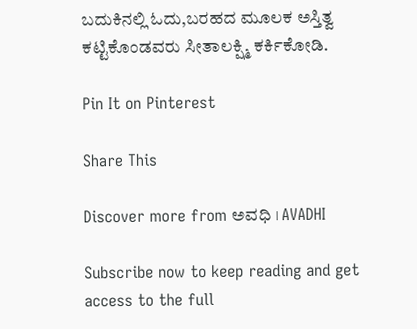ಬದುಕಿನಲ್ಲಿ ಓದು‌,ಬರಹದ ಮೂಲಕ ಅಸ್ತಿತ್ವ ಕಟ್ಟಿಕೊಂಡವರು ಸೀತಾಲಕ್ಷ್ಮಿ ಕರ್ಕಿಕೋಡಿ.

Pin It on Pinterest

Share This

Discover more from ಅವಧಿ । AVADHI

Subscribe now to keep reading and get access to the full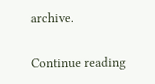archive.

Continue reading